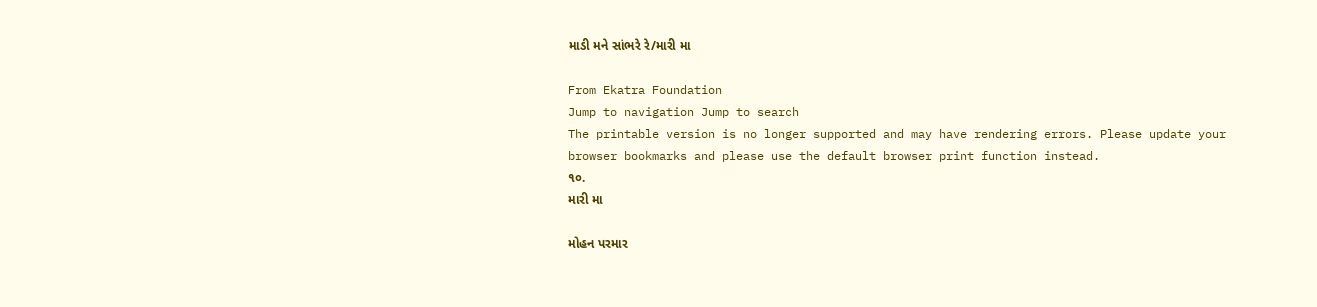માડી મને સાંભરે રે/મારી મા

From Ekatra Foundation
Jump to navigation Jump to search
The printable version is no longer supported and may have rendering errors. Please update your browser bookmarks and please use the default browser print function instead.
૧૦.
મારી મા

મોહન પરમાર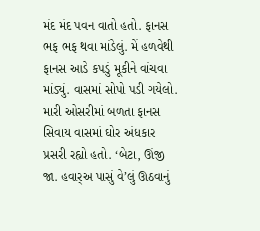મંદ મંદ પવન વાતો હતો. ફાનસ ભફ ભફ થવા માંડેલું. મેં હળવેથી ફાનસ આડે કપડું મૂકીને વાંચવા માંડ્યું. વાસમાં સોપો પડી ગયેલો. મારી ઓસરીમાં બળતા ફાનસ સિવાય વાસમાં ઘોર અંધકાર પ્રસરી રહ્યો હતો. ‘બેટા, ઊંજી જા. હવાર્‌અ પાસું વે’લું ઊઠવાનું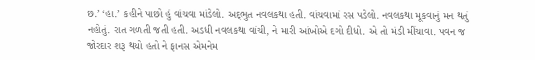છ.’ ‘હા.’ કહીને પાછો હું વાંચવા માંડેલો. અદ્‌ભુત નવલકથા હતી. વાંચવામાં રસ પડેલો. નવલકથા મૂકવાનું મન થતું નહોતું. રાત ગળતી જતી હતી. અડધી નવલકથા વાંચી, ને મારી આંખોએ દગો દીધો. એ તો મંડી મીંચાવા. પવન જ જોરદાર શરૂ થયો હતો ને ફાનસ એમનેમ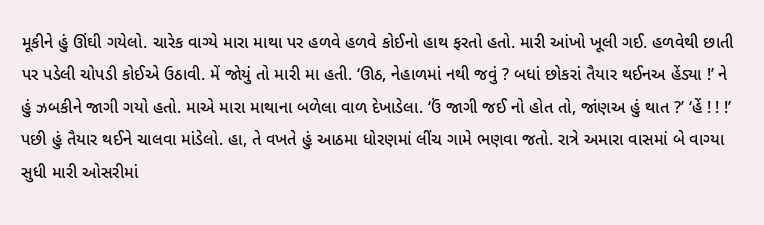મૂકીને હું ઊંઘી ગયેલો. ચારેક વાગ્યે મારા માથા પર હળવે હળવે કોઈનો હાથ ફરતો હતો. મારી આંખો ખૂલી ગઈ. હળવેથી છાતી પર પડેલી ચોપડી કોઈએ ઉઠાવી. મેં જોયું તો મારી મા હતી. ‘ઊઠ, નેહાળમાં નથી જવું ? બધાં છોકરાં તૈયાર થઈનઅ હેંડ્યા !’ ને હું ઝબકીને જાગી ગયો હતો. માએ મારા માથાના બળેલા વાળ દેખાડેલા. ‘ઉં જાગી જઈ નો હોત તો, જાંણઅ હું થાત ?’ ‘હેં ! ! !’ પછી હું તૈયાર થઈને ચાલવા માંડેલો. હા, તે વખતે હું આઠમા ધોરણમાં લીંચ ગામે ભણવા જતો. રાત્રે અમારા વાસમાં બે વાગ્યા સુધી મારી ઓસરીમાં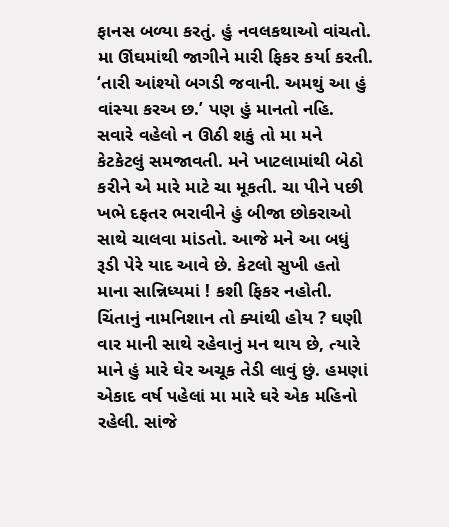ફાનસ બળ્યા કરતું. હું નવલકથાઓ વાંચતો. મા ઊંઘમાંથી જાગીને મારી ફિકર કર્યા કરતી. ‘તારી આંશ્યો બગડી જવાની. અમથું આ હું વાંસ્યા કરઅ છ.’ પણ હું માનતો નહિ. સવારે વહેલો ન ઊઠી શકું તો મા મને કેટકેટલું સમજાવતી. મને ખાટલામાંથી બેઠો કરીને એ મારે માટે ચા મૂકતી. ચા પીને પછી ખભે દફતર ભરાવીને હું બીજા છોકરાઓ સાથે ચાલવા માંડતો. આજે મને આ બધું રૂડી પેરે યાદ આવે છે. કેટલો સુખી હતો માના સાન્નિધ્યમાં ! કશી ફિકર નહોતી. ચિંતાનું નામનિશાન તો ક્યાંથી હોય ? ઘણી વાર માની સાથે રહેવાનું મન થાય છે, ત્યારે માને હું મારે ઘેર અચૂક તેડી લાવું છું. હમણાં એકાદ વર્ષ પહેલાં મા મારે ઘરે એક મહિનો રહેલી. સાંજે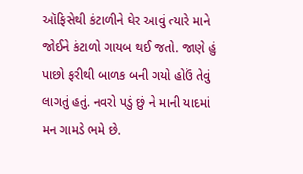ઑફિસેથી કંટાળીને ઘેર આવું ત્યારે માને જોઈને કંટાળો ગાયબ થઈ જતો. જાણે હું પાછો ફરીથી બાળક બની ગયો હોઉં તેવું લાગતું હતું. નવરો પડું છું ને માની યાદમાં મન ગામડે ભમે છે.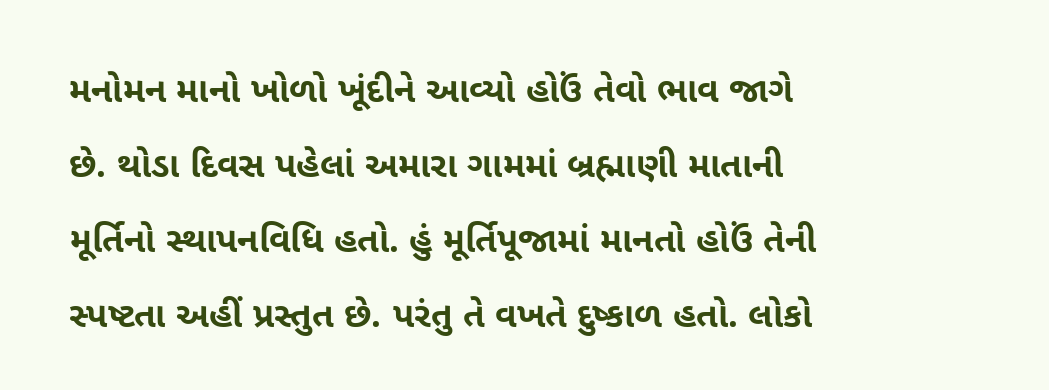મનોમન માનો ખોળો ખૂંદીને આવ્યો હોઉં તેવો ભાવ જાગે છે. થોડા દિવસ પહેલાં અમારા ગામમાં બ્રહ્માણી માતાની મૂર્તિનો સ્થાપનવિધિ હતો. હું મૂર્તિપૂજામાં માનતો હોઉં તેની સ્પષ્ટતા અહીં પ્રસ્તુત છે. પરંતુ તે વખતે દુષ્કાળ હતો. લોકો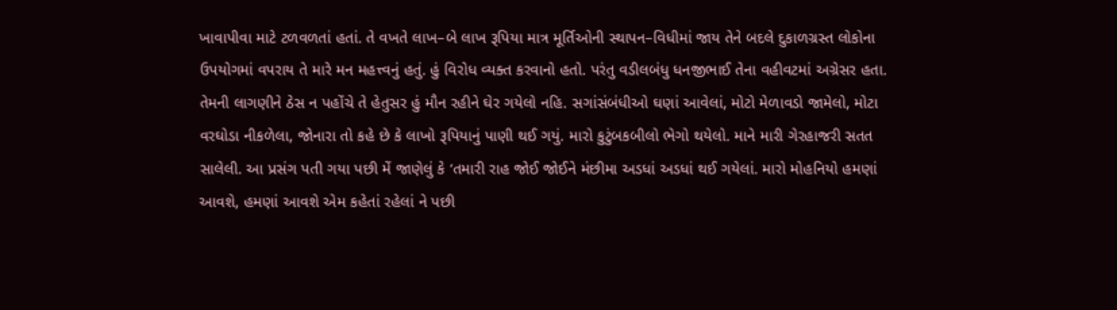ખાવાપીવા માટે ટળવળતાં હતાં. તે વખતે લાખ–બે લાખ રૂપિયા માત્ર મૂર્તિઓની સ્થાપન–વિધીમાં જાય તેને બદલે દુકાળગ્રસ્ત લોકોના ઉપયોગમાં વપરાય તે મારે મન મહત્ત્વનું હતું. હું વિરોધ વ્યક્ત કરવાનો હતો. પરંતુ વડીલબંધુ ધનજીભાઈ તેના વહીવટમાં અગ્રેસર હતા. તેમની લાગણીને ઠેસ ન પહોંચે તે હેતુસર હું મૌન રહીને ઘેર ગયેલો નહિ. સગાંસંબંધીઓ ઘણાં આવેલાં, મોટો મેળાવડો જામેલો, મોટા વરઘોડા નીકળેલા, જોનારા તો કહે છે કે લાખો રૂપિયાનું પાણી થઈ ગયું. મારો કુટુંબકબીલો ભેગો થયેલો. માને મારી ગેરહાજરી સતત સાલેલી. આ પ્રસંગ પતી ગયા પછી મેં જાણેલું કે ‘તમારી રાહ જોઈ જોઈને મંછીમા અડધાં અડધાં થઈ ગયેલાં. મારો મોહનિયો હમણાં આવશે, હમણાં આવશે એમ કહેતાં રહેલાં ને પછી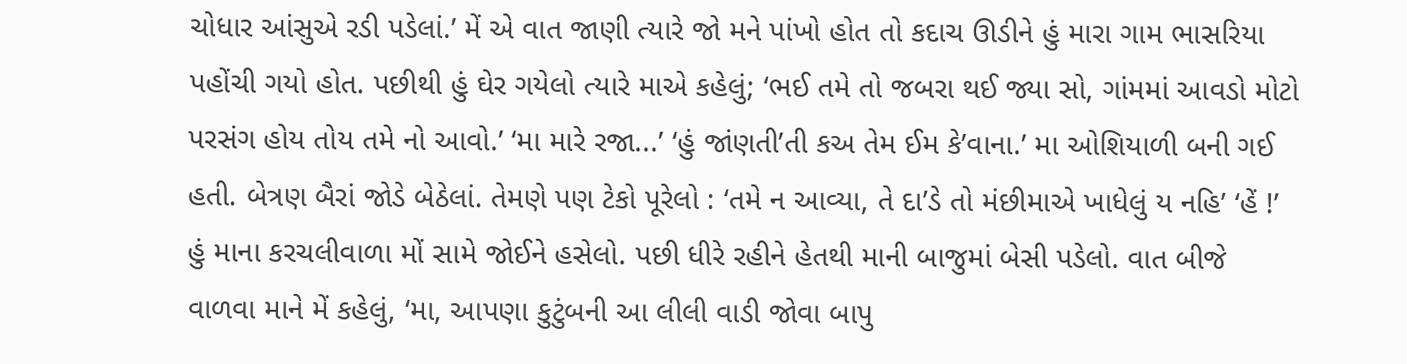ચોધાર આંસુએ રડી પડેલાં.’ મેં એ વાત જાણી ત્યારે જો મને પાંખો હોત તો કદાચ ઊડીને હું મારા ગામ ભાસરિયા પહોંચી ગયો હોત. પછીથી હું ઘેર ગયેલો ત્યારે માએ કહેલું; ‘ભઈ તમે તો જબરા થઈ જ્યા સો, ગાંમમાં આવડો મોટો પરસંગ હોય તોય તમે નો આવો.’ ‘મા મારે રજા...’ ‘હું જાંણતી’તી કઅ તેમ ઈમ કે’વાના.’ મા ઓશિયાળી બની ગઈ હતી. બેત્રણ બૈરાં જોડે બેઠેલાં. તેમણે પણ ટેકો પૂરેલો : ‘તમે ન આવ્યા, તે દા’ડે તો મંછીમાએ ખાધેલું ય નહિ’ ‘હેં !’ હું માના કરચલીવાળા મોં સામે જોઈને હસેલો. પછી ધીરે રહીને હેતથી માની બાજુમાં બેસી પડેલો. વાત બીજે વાળવા માને મેં કહેલું, ‘મા, આપણા કુટુંબની આ લીલી વાડી જોવા બાપુ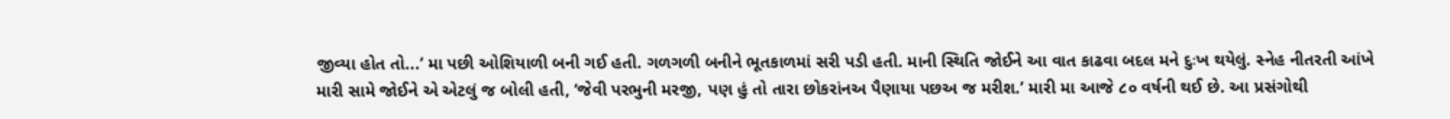જીવ્યા હોત તો...’ મા પછી ઓશિયાળી બની ગઈ હતી. ગળગળી બનીને ભૂતકાળમાં સરી પડી હતી. માની સ્થિતિ જોઈને આ વાત કાઢવા બદલ મને દુઃખ થયેલું. સ્નેહ નીતરતી આંખે મારી સામે જોઈને એ એટલું જ બોલી હતી, ‘જેવી પરભુની મરજી, પણ હું તો તારા છોકરાંનઅ પૈણાયા પછઅ જ મરીશ.’ મારી મા આજે ૮૦ વર્ષની થઈ છે. આ પ્રસંગોથી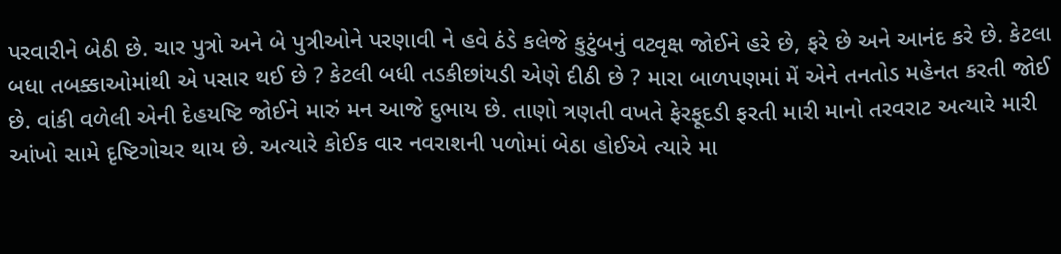પરવારીને બેઠી છે. ચાર પુત્રો અને બે પુત્રીઓને પરણાવી ને હવે ઠંડે કલેજે કુટુંબનું વટવૃક્ષ જોઈને હરે છે, ફરે છે અને આનંદ કરે છે. કેટલા બધા તબક્કાઓમાંથી એ પસાર થઈ છે ? કેટલી બધી તડકીછાંયડી એણે દીઠી છે ? મારા બાળપણમાં મેં એને તનતોડ મહેનત કરતી જોઈ છે. વાંકી વળેલી એની દેહયષ્ટિ જોઈને મારું મન આજે દુભાય છે. તાણો ત્રણતી વખતે ફેરફૂદડી ફરતી મારી માનો તરવરાટ અત્યારે મારી આંખો સામે દૃષ્ટિગોચર થાય છે. અત્યારે કોઈક વાર નવરાશની પળોમાં બેઠા હોઈએ ત્યારે મા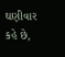ઘણીવાર કહે છે,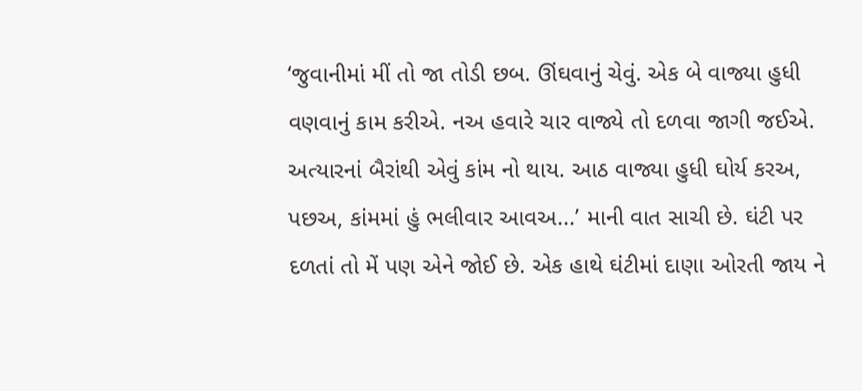‘જુવાનીમાં મીં તો જા તોડી છબ. ઊંઘવાનું ચેવું. એક બે વાજ્યા હુધી વણવાનું કામ કરીએ. નઅ હવારે ચાર વાજ્યે તો દળવા જાગી જઈએ. અત્યારનાં બૈરાંથી એવું કાંમ નો થાય. આઠ વાજ્યા હુધી ઘોર્ય કરઅ, પછઅ, કાંમમાં હું ભલીવાર આવઅ...’ માની વાત સાચી છે. ઘંટી પર દળતાં તો મેં પણ એને જોઈ છે. એક હાથે ઘંટીમાં દાણા ઓરતી જાય ને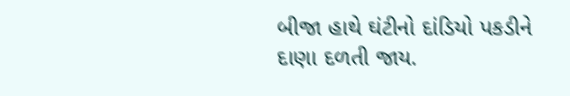બીજા હાથે ઘંટીનો દાંડિયો પકડીને દાણા દળતી જાય.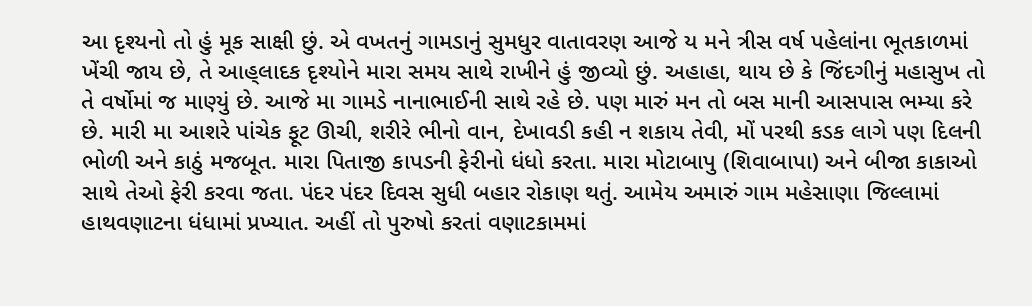આ દૃશ્યનો તો હું મૂક સાક્ષી છું. એ વખતનું ગામડાનું સુમધુર વાતાવરણ આજે ય મને ત્રીસ વર્ષ પહેલાંના ભૂતકાળમાં ખેંચી જાય છે, તે આહ્‌લાદક દૃશ્યોને મારા સમય સાથે રાખીને હું જીવ્યો છું. અહાહા, થાય છે કે જિંદગીનું મહાસુખ તો તે વર્ષોમાં જ માણ્યું છે. આજે મા ગામડે નાનાભાઈની સાથે રહે છે. પણ મારું મન તો બસ માની આસપાસ ભમ્યા કરે છે. મારી મા આશરે પાંચેક ફૂટ ઊચી, શરીરે ભીનો વાન, દેખાવડી કહી ન શકાય તેવી, મોં પરથી કડક લાગે પણ દિલની ભોળી અને કાઠું મજબૂત. મારા પિતાજી કાપડની ફેરીનો ધંધો કરતા. મારા મોટાબાપુ (શિવાબાપા) અને બીજા કાકાઓ સાથે તેઓ ફેરી કરવા જતા. પંદર પંદર દિવસ સુધી બહાર રોકાણ થતું. આમેય અમારું ગામ મહેસાણા જિલ્લામાં હાથવણાટના ધંધામાં પ્રખ્યાત. અહીં તો પુરુષો કરતાં વણાટકામમાં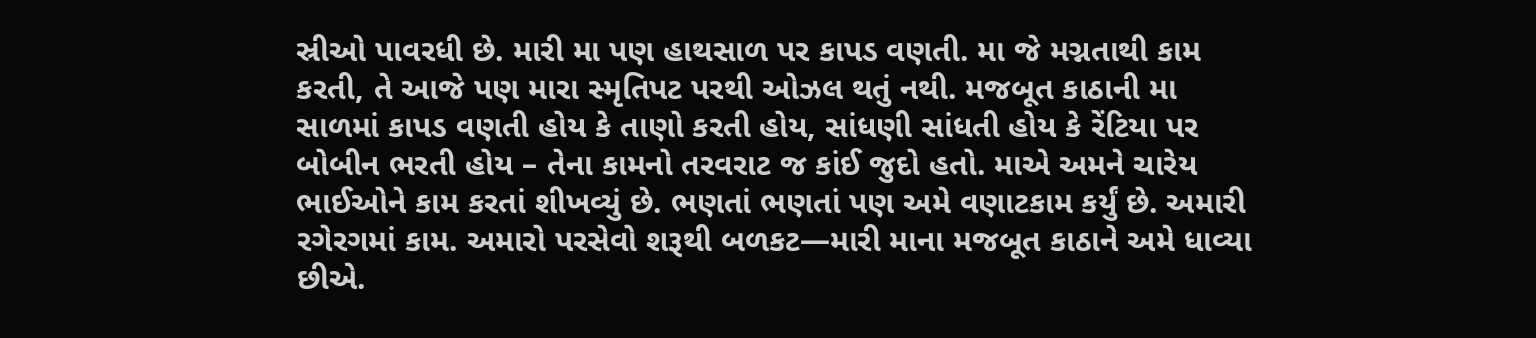સ્રીઓ પાવરધી છે. મારી મા પણ હાથસાળ પર કાપડ વણતી. મા જે મગ્નતાથી કામ કરતી, તે આજે પણ મારા સ્મૃતિપટ પરથી ઓઝલ થતું નથી. મજબૂત કાઠાની મા સાળમાં કાપડ વણતી હોય કે તાણો કરતી હોય, સાંધણી સાંધતી હોય કે રેંટિયા પર બોબીન ભરતી હોય – તેના કામનો તરવરાટ જ કાંઈ જુદો હતો. માએ અમને ચારેય ભાઈઓને કામ કરતાં શીખવ્યું છે. ભણતાં ભણતાં પણ અમે વણાટકામ કર્યું છે. અમારી રગેરગમાં કામ. અમારો પરસેવો શરૂથી બળકટ—મારી માના મજબૂત કાઠાને અમે ધાવ્યા છીએ.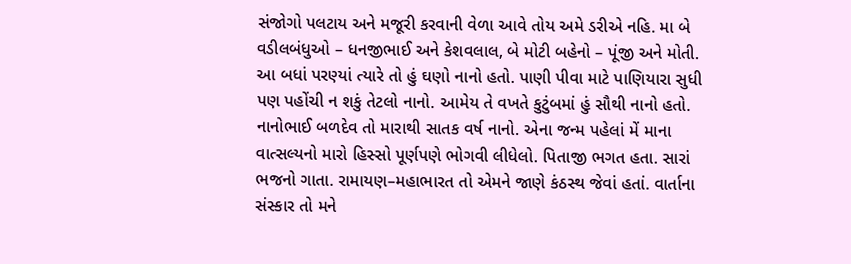સંજોગો પલટાય અને મજૂરી કરવાની વેળા આવે તોય અમે ડરીએ નહિ. મા બે વડીલબંધુઓ – ધનજીભાઈ અને કેશવલાલ, બે મોટી બહેનો – પૂંજી અને મોતી. આ બધાં પરણ્યાં ત્યારે તો હું ઘણો નાનો હતો. પાણી પીવા માટે પાણિયારા સુધી પણ પહોંચી ન શકું તેટલો નાનો. આમેય તે વખતે કુટુંબમાં હું સૌથી નાનો હતો. નાનોભાઈ બળદેવ તો મારાથી સાતક વર્ષ નાનો. એના જન્મ પહેલાં મેં માના વાત્સલ્યનો મારો હિસ્સો પૂર્ણપણે ભોગવી લીધેલો. પિતાજી ભગત હતા. સારાં ભજનો ગાતા. રામાયણ–મહાભારત તો એમને જાણે કંઠસ્થ જેવાં હતાં. વાર્તાના સંસ્કાર તો મને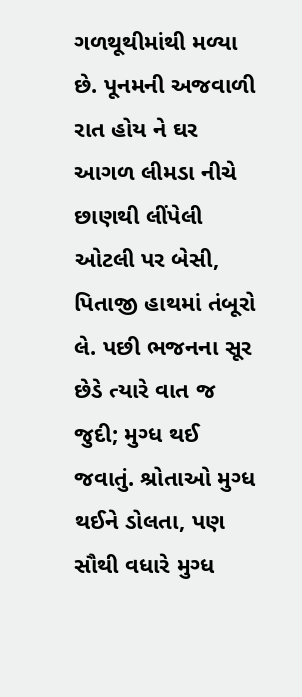ગળથૂથીમાંથી મળ્યા છે. પૂનમની અજવાળી રાત હોય ને ઘર આગળ લીમડા નીચે છાણથી લીંપેલી ઓટલી પર બેસી, પિતાજી હાથમાં તંબૂરો લે. પછી ભજનના સૂર છેડે ત્યારે વાત જ જુદી; મુગ્ધ થઈ જવાતું. શ્રોતાઓ મુગ્ધ થઈને ડોલતા, પણ સૌથી વધારે મુગ્ધ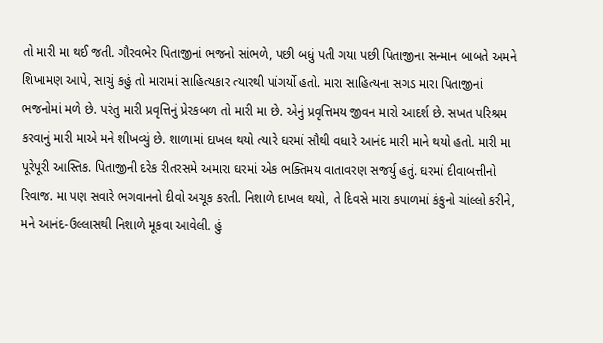તો મારી મા થઈ જતી. ગૌરવભેર પિતાજીનાં ભજનો સાંભળે, પછી બધું પતી ગયા પછી પિતાજીના સન્માન બાબતે અમને શિખામણ આપે, સાચું કહું તો મારામાં સાહિત્યકાર ત્યારથી પાંગર્યો હતો. મારા સાહિત્યના સગડ મારા પિતાજીનાં ભજનોમાં મળે છે. પરંતુ મારી પ્રવૃત્તિનું પ્રેરકબળ તો મારી મા છે. એનું પ્રવૃત્તિમય જીવન મારો આદર્શ છે. સખત પરિશ્રમ કરવાનું મારી માએ મને શીખવ્યું છે. શાળામાં દાખલ થયો ત્યારે ઘરમાં સૌથી વધારે આનંદ મારી માને થયો હતો. મારી મા પૂરેપૂરી આસ્તિક. પિતાજીની દરેક રીતરસમે અમારા ઘરમાં એક ભક્તિમય વાતાવરણ સજર્યુ હતું. ઘરમાં દીવાબત્તીનો રિવાજ. મા પણ સવારે ભગવાનનો દીવો અચૂક કરતી. નિશાળે દાખલ થયો, તે દિવસે મારા કપાળમાં કંકુનો ચાંલ્લો કરીને, મને આનંદ-ઉલ્લાસથી નિશાળે મૂકવા આવેલી. હું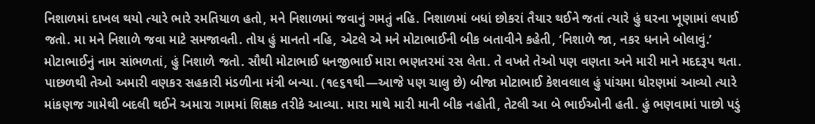નિશાળમાં દાખલ થયો ત્યારે ભારે રમતિયાળ હતો, મને નિશાળમાં જવાનું ગમતું નહિ. નિશાળમાં બધાં છોકરાં તૈયાર થઈને જતાં ત્યારે હું ઘરના ખૂણામાં લપાઈ જતો. મા મને નિશાળે જવા માટે સમજાવતી. તોય હું માનતો નહિ, એટલે એ મને મોટાભાઈની બીક બતાવીને કહેતી, ‘નિશાળે જા, નકર ધનાને બોલાવું.’ મોટાભાઈનું નામ સાંભળતાં, હું નિશાળે જતો. સૌથી મોટાભાઈ ધનજીભાઈ મારા ભણતરમાં રસ લેતા. તે વખતે તેઓ પણ વણતા અને મારી માને મદદરૂપ થતા. પાછળથી તેઓ અમારી વણકર સહકારી મંડળીના મંત્રી બન્યા. (૧૯૬૧થી—આજે પણ ચાલુ છે) બીજા મોટાભાઈ કેશવલાલ હું પાંચમા ધોરણમાં આવ્યો ત્યારે માંકણજ ગામેથી બદલી થઈને અમારા ગામમાં શિક્ષક તરીકે આવ્યા. મારા માથે મારી માની બીક નહોતી, તેટલી આ બે ભાઈઓની હતી. હું ભણવામાં પાછો પડું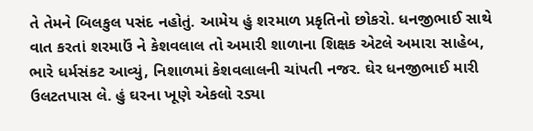તે તેમને બિલકુલ પસંદ નહોતું. આમેય હું શરમાળ પ્રકૃતિનો છોકરો. ધનજીભાઈ સાથે વાત કરતાં શરમાઉં ને કેશવલાલ તો અમારી શાળાના શિક્ષક એટલે અમારા સાહેબ, ભારે ધર્મસંકટ આવ્યું, નિશાળમાં કેશવલાલની ચાંપતી નજર. ઘેર ધનજીભાઈ મારી ઉલટતપાસ લે. હું ઘરના ખૂણે એકલો રડ્યા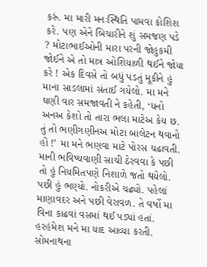કરું. મા મારી મનઃસ્થિતિ પામવા કોશિશ કરે. પણ એને બિચારીને શું સમજણ પડે ? મોટાભાઈઓની મારા પરની જોહુકમી જોઈને એ તો માત્ર ઓશિયાળી થઈને જોયા કરે ! એક દિવસે તો બધું પડતું મૂકીને હું માના સાડલામાં સંતાઈ ગયેલો. મા મને ઘણી વાર સમજાવતી ને કહેતી, ‘ધનો અનઅ કેશો તો તારા ભલા માટેઅ કેય છ. તું તો ભણીગણીનઅ મોટા બાલેટન થવાનો હોં !’ મા મને ભણવા માટે પોરસ ચઢાવતી. માની ભવિષ્યવાણી સાચી ઠેરવવા કે પછી તો હું નિયમિતપણે નિશાળે જતો થયેલો. પછી હું ભણ્યો. નોકરીએ ચઢ્યો. પહેલાં માણાવદર અને પછી વેરાવળ. તે વર્ષો મા વિના કાઢવાં વસમાં થઈ પડ્યાં હતાં. હરહંમેશ મને મા યાદ આવ્યા કરતી. સોમનાથના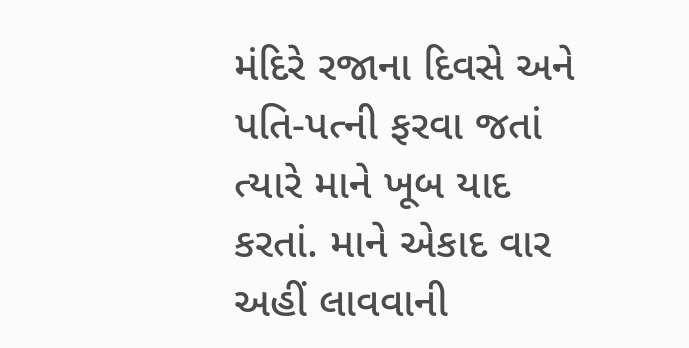મંદિરે રજાના દિવસે અને પતિ-પત્ની ફરવા જતાં ત્યારે માને ખૂબ યાદ કરતાં. માને એકાદ વાર અહીં લાવવાની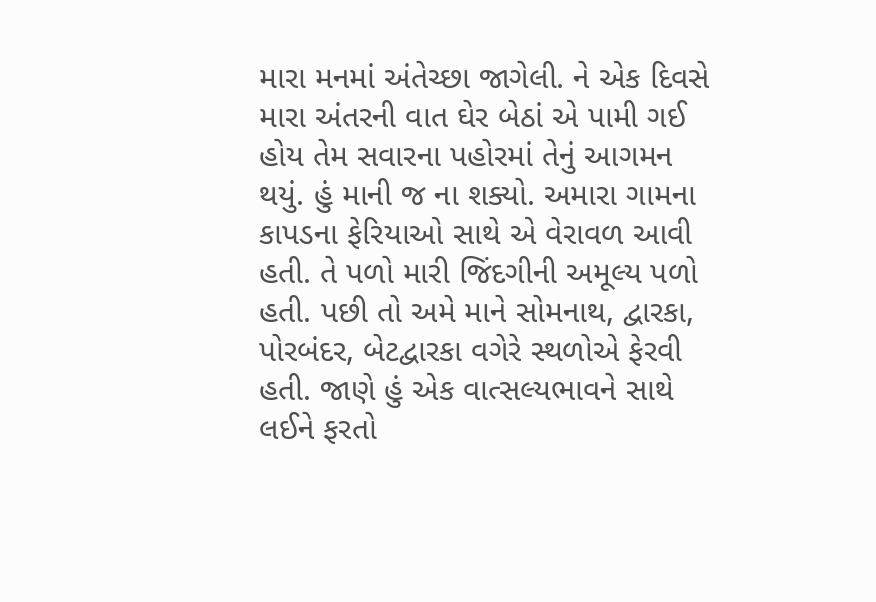મારા મનમાં અંતેચ્છા જાગેલી. ને એક દિવસે મારા અંતરની વાત ઘેર બેઠાં એ પામી ગઈ હોય તેમ સવારના પહોરમાં તેનું આગમન થયું. હું માની જ ના શક્યો. અમારા ગામના કાપડના ફેરિયાઓ સાથે એ વેરાવળ આવી હતી. તે પળો મારી જિંદગીની અમૂલ્ય પળો હતી. પછી તો અમે માને સોમનાથ, દ્વારકા, પોરબંદર, બેટદ્વારકા વગેરે સ્થળોએ ફેરવી હતી. જાણે હું એક વાત્સલ્યભાવને સાથે લઈને ફરતો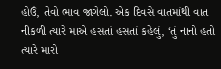હોઉં, તેવો ભાવ જાગેલો. એક દિવસે વાતમાંથી વાત નીકળી ત્યારે માએ હસતાં હસતાં કહેલું, ‘તું નાનો હતો ત્યારે મારો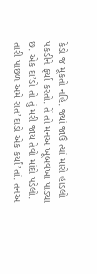કેડો જ મૂકતો નહિ. જ્યાં જાઉં ત્યાં મારો હાડલો પકડીને ફર્યા કરતો. તેં તો મનઅ ખૂબવખા પાડ્યા છ. એક દા’ડો તો તું મરી જાય તેવો માંદો પડેલો. તારી પાછળ અમે રાત’દાડો એક કર્યાં’તાં. તનઅ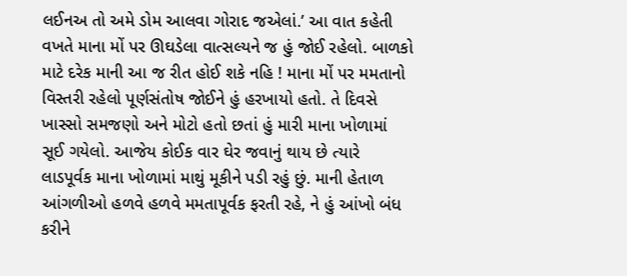લઈનઅ તો અમે ડોમ આલવા ગોરાદ જએલાં.’ આ વાત કહેતી વખતે માના મોં પર ઊઘડેલા વાત્સલ્યને જ હું જોઈ રહેલો. બાળકો માટે દરેક માની આ જ રીત હોઈ શકે નહિ ! માના મોં પર મમતાનો વિસ્તરી રહેલો પૂર્ણસંતોષ જોઈને હું હરખાયો હતો. તે દિવસે ખાસ્સો સમજણો અને મોટો હતો છતાં હું મારી માના ખોળામાં સૂઈ ગયેલો. આજેય કોઈક વાર ઘેર જવાનું થાય છે ત્યારે લાડપૂર્વક માના ખોળામાં માથું મૂકીને પડી રહું છું. માની હેતાળ આંગળીઓ હળવે હળવે મમતાપૂર્વક ફરતી રહે, ને હું આંખો બંધ કરીને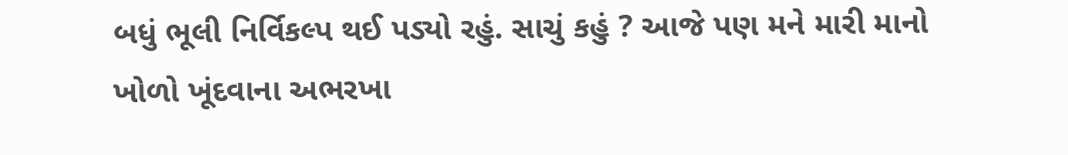બધું ભૂલી નિર્વિકલ્પ થઈ પડ્યો રહું. સાચું કહું ? આજે પણ મને મારી માનો ખોળો ખૂંદવાના અભરખા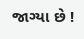જાગ્યા છે !